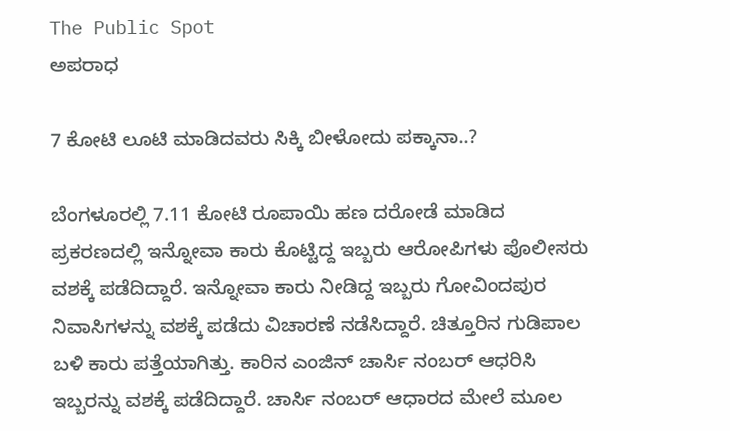The Public Spot
ಅಪರಾಧ

7 ಕೋಟಿ ಲೂಟಿ ಮಾಡಿದವರು ಸಿಕ್ಕಿ ಬೀಳೋದು ಪಕ್ಕಾನಾ..?

ಬೆಂಗಳೂರಲ್ಲಿ 7.11 ಕೋಟಿ ರೂಪಾಯಿ ಹಣ ದರೋಡೆ ಮಾಡಿದ ಪ್ರಕರಣದಲ್ಲಿ ಇನ್ನೋವಾ ಕಾರು ಕೊಟ್ಟಿದ್ದ ಇಬ್ಬರು ಆರೋಪಿಗಳು ಪೊಲೀಸರು ವಶಕ್ಕೆ ಪಡೆದಿದ್ದಾರೆ. ಇನ್ನೋವಾ ಕಾರು ನೀಡಿದ್ದ ಇಬ್ಬರು ಗೋವಿಂದಪುರ ನಿವಾಸಿಗಳನ್ನು ವಶಕ್ಕೆ ಪಡೆದು ವಿಚಾರಣೆ ನಡೆಸಿದ್ದಾರೆ. ಚಿತ್ತೂರಿನ ಗುಡಿಪಾಲ ಬಳಿ ಕಾರು ಪತ್ತೆಯಾಗಿತ್ತು. ಕಾರಿನ ಎಂಜಿನ್ ಚಾರ್ಸಿ ನಂಬರ್ ಆಧರಿಸಿ ಇಬ್ಬರನ್ನು ವಶಕ್ಕೆ ಪಡೆದಿದ್ದಾರೆ. ಚಾರ್ಸಿ ನಂಬರ್ ಆಧಾರದ ಮೇಲೆ ಮೂಲ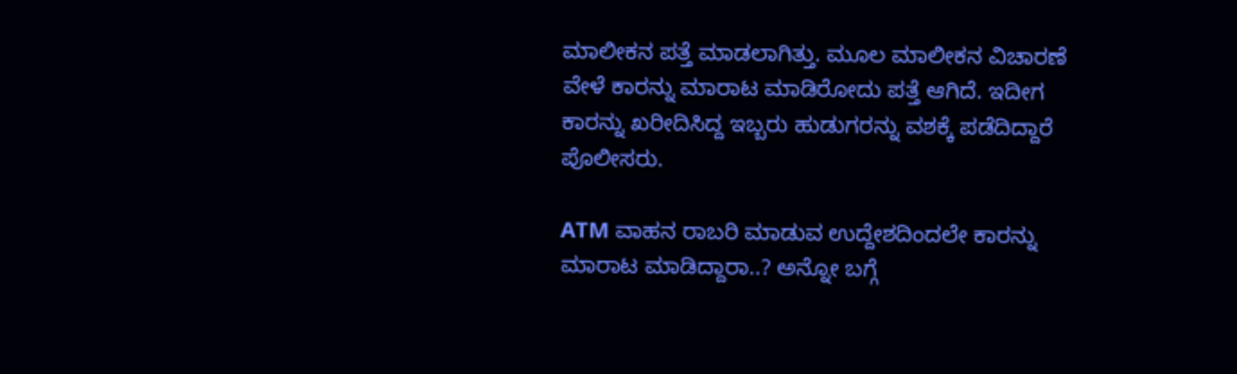ಮಾಲೀಕನ ಪತ್ತೆ ಮಾಡಲಾಗಿತ್ತು. ಮೂಲ ಮಾಲೀಕನ ವಿಚಾರಣೆ ವೇಳೆ ಕಾರನ್ನು ಮಾರಾಟ ಮಾಡಿರೋದು ಪತ್ತೆ ಆಗಿದೆ. ಇದೀಗ ಕಾರನ್ನು ಖರೀದಿಸಿದ್ದ ಇಬ್ಬರು ಹುಡುಗರನ್ನು ವಶಕ್ಕೆ ಪಡೆದಿದ್ದಾರೆ ಪೊಲೀಸರು.

ATM ವಾಹನ ರಾಬರಿ ಮಾಡುವ ಉದ್ದೇಶದಿಂದಲೇ ಕಾರನ್ನು ಮಾರಾಟ ಮಾಡಿದ್ದಾರಾ..? ಅನ್ನೋ ಬಗ್ಗೆ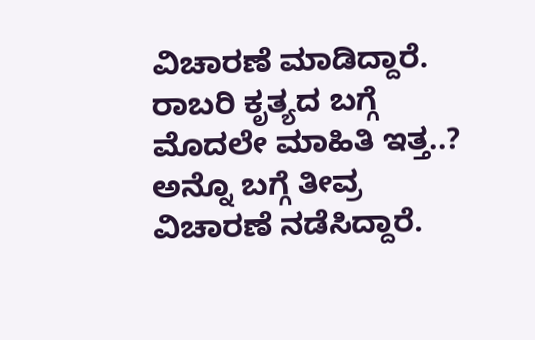ವಿಚಾರಣೆ ಮಾಡಿದ್ದಾರೆ. ರಾಬರಿ ಕೃತ್ಯದ ಬಗ್ಗೆ ಮೊದಲೇ ಮಾಹಿತಿ ಇತ್ತ..? ಅನ್ನೊ ಬಗ್ಗೆ ತೀವ್ರ ವಿಚಾರಣೆ ನಡೆಸಿದ್ದಾರೆ.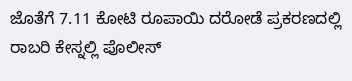ಜೊತೆಗೆ 7.11 ಕೋಟಿ ರೂಪಾಯಿ ದರೋಡೆ ಪ್ರಕರಣದಲ್ಲಿ ರಾಬರಿ ಕೇಸ್ನಲ್ಲಿ ಪೊಲೀಸ್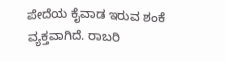ಪೇದೆಯ ಕೈವಾಡ ಇರುವ ಶಂಕೆ ವ್ಯಕ್ತವಾಗಿದೆ. ರಾಬರಿ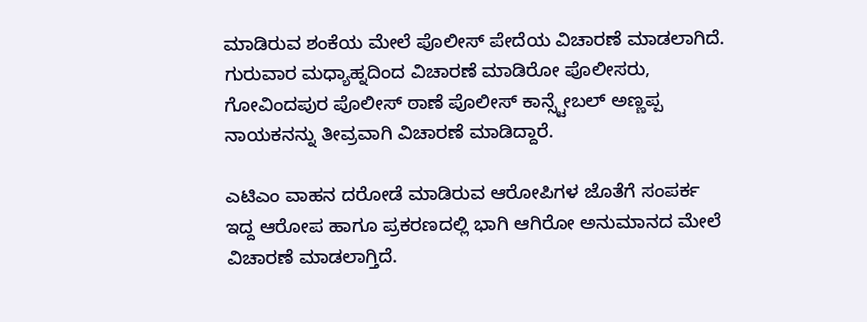ಮಾಡಿರುವ ಶಂಕೆಯ ಮೇಲೆ ಪೊಲೀಸ್ ಪೇದೆಯ ವಿಚಾರಣೆ ಮಾಡಲಾಗಿದೆ. ಗುರುವಾರ ಮಧ್ಯಾಹ್ನದಿಂದ ವಿಚಾರಣೆ ಮಾಡಿರೋ ಪೊಲೀಸರು, ಗೋವಿಂದಪುರ ಪೊಲೀಸ್ ಠಾಣೆ ಪೊಲೀಸ್ ಕಾನ್ಸ್ಟೇಬಲ್ ಅಣ್ಣಪ್ಪ ನಾಯಕನನ್ನು ತೀವ್ರವಾಗಿ ವಿಚಾರಣೆ ಮಾಡಿದ್ದಾರೆ.

ಎಟಿಎಂ ವಾಹನ ದರೋಡೆ ಮಾಡಿರುವ ಆರೋಪಿಗಳ ಜೊತೆಗೆ ಸಂಪರ್ಕ ಇದ್ದ ಆರೋಪ ಹಾಗೂ ಪ್ರಕರಣದಲ್ಲಿ ಭಾಗಿ ಆಗಿರೋ ಅನುಮಾನದ ಮೇಲೆ ವಿಚಾರಣೆ ಮಾಡಲಾಗ್ತಿದೆ.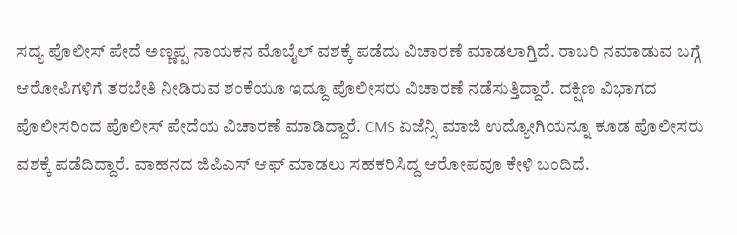ಸದ್ಯ ಪೊಲೀಸ್ ಪೇದೆ ಅಣ್ಣಪ್ಪ ನಾಯಕನ ಮೊಬೈಲ್ ವಶಕ್ಕೆ ಪಡೆದು ವಿಚಾರಣೆ ಮಾಡಲಾಗ್ತಿದೆ. ರಾಬರಿ ನಮಾಡುವ ಬಗ್ಗೆ ಆರೋಪಿಗಳಿಗೆ ತರಬೇತಿ ನೀಡಿರುವ ಶಂಕೆಯೂ ಇದ್ದೂ ಪೊಲೀಸರು ವಿಚಾರಣೆ ನಡೆಸುತ್ತಿದ್ದಾರೆ. ದಕ್ಷಿಣ ವಿಭಾಗದ ಪೊಲೀಸರಿಂದ ಪೊಲೀಸ್ ಪೇದೆಯ ವಿಚಾರಣೆ ಮಾಡಿದ್ದಾರೆ. CMS ಏಜೆನ್ಸಿ ಮಾಜಿ ಉದ್ಯೋಗಿಯನ್ನೂ ಕೂಡ ಪೊಲೀಸರು ವಶಕ್ಕೆ ಪಡೆದಿದ್ದಾರೆ. ವಾಹನದ ಜಿಪಿಎಸ್ ಆಫ್ ಮಾಡಲು ಸಹಕರಿಸಿದ್ದ ಆರೋಪವೂ ಕೇಳಿ ಬಂದಿದೆ.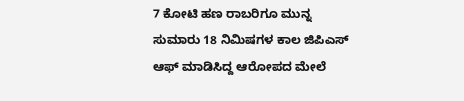7 ಕೋಟಿ ಹಣ ರಾಬರಿಗೂ ಮುನ್ನ ಸುಮಾರು 18 ನಿಮಿಷಗಳ ಕಾಲ ಜಿಪಿಎಸ್ ಆಫ್ ಮಾಡಿಸಿದ್ದ ಆರೋಪದ ಮೇಲೆ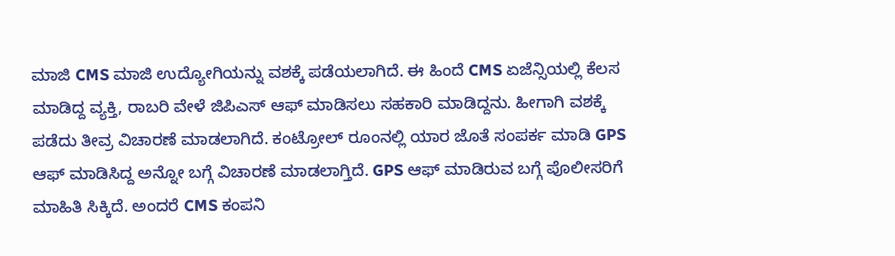ಮಾಜಿ CMS ಮಾಜಿ ಉದ್ಯೋಗಿಯನ್ನು ವಶಕ್ಕೆ ಪಡೆಯಲಾಗಿದೆ. ಈ‌ ಹಿಂದೆ CMS ಏಜೆನ್ಸಿಯಲ್ಲಿ ಕೆಲಸ ಮಾಡಿದ್ದ ವ್ಯಕ್ತಿ, ರಾಬರಿ ವೇಳೆ ಜಿಪಿಎಸ್ ಆಫ್ ಮಾಡಿಸಲು ಸಹಕಾರಿ ಮಾಡಿದ್ದನು. ಹೀಗಾಗಿ ವಶಕ್ಕೆ ಪಡೆದು ತೀವ್ರ ವಿಚಾರಣೆ ಮಾಡಲಾಗಿದೆ. ಕಂಟ್ರೋಲ್ ರೂಂನಲ್ಲಿ ಯಾರ ಜೊತೆ ಸಂಪರ್ಕ ಮಾಡಿ GPS ಆಫ್ ಮಾಡಿಸಿದ್ದ ಅನ್ನೋ ಬಗ್ಗೆ ವಿಚಾರಣೆ ಮಾಡಲಾಗ್ತಿದೆ. GPS ಆಫ್ ಮಾಡಿರುವ ಬಗ್ಗೆ ಪೊಲೀಸರಿಗೆ ಮಾಹಿತಿ ಸಿಕ್ಕಿದೆ. ಅಂದರೆ CMS ಕಂಪನಿ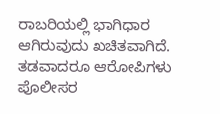ರಾಬರಿಯಲ್ಲಿ ಭಾಗಿಧಾರ ಆಗಿರುವುದು ಖಚಿತವಾಗಿದೆ. ತಡವಾದರೂ ಆರೋಪಿಗಳು ಪೊಲೀಸರ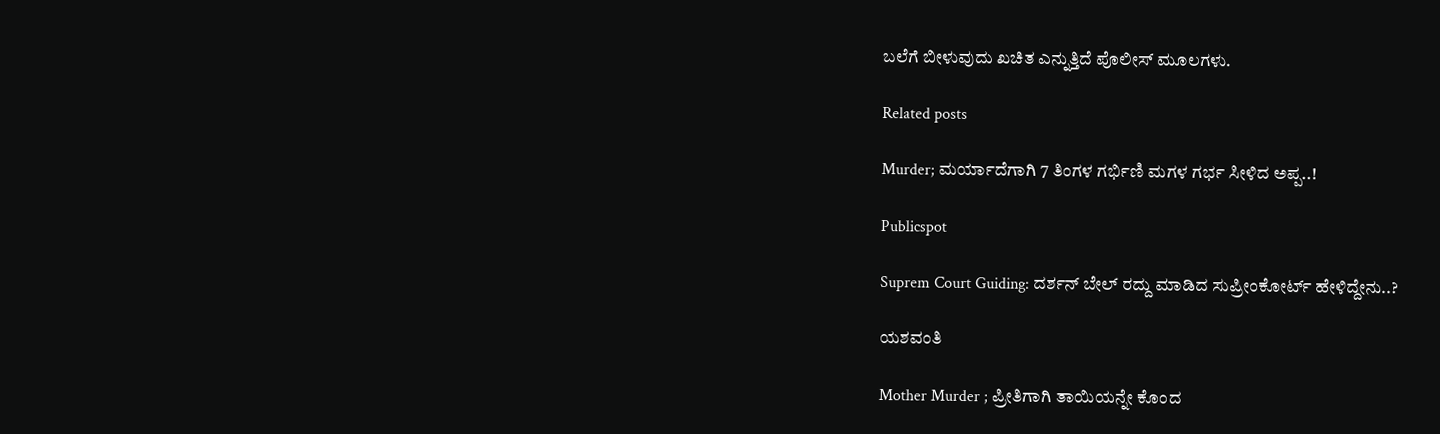ಬಲೆಗೆ ಬೀಳುವುದು ಖಚಿತ ಎನ್ನುತ್ತಿದೆ ಪೊಲೀಸ್ ಮೂಲಗಳು.

Related posts

Murder; ಮರ್ಯಾದೆಗಾಗಿ 7 ತಿಂಗಳ ಗರ್ಭಿಣಿ ಮಗಳ ಗರ್ಭ ಸೀಳಿದ ಅಪ್ಪ..!

Publicspot

Suprem Court Guiding: ದರ್ಶನ್‌ ಬೇಲ್‌ ರದ್ದು ಮಾಡಿದ ಸುಪ್ರೀಂಕೋರ್ಟ್‌ ಹೇಳಿದ್ದೇನು..?

ಯಶವಂತಿ

Mother Murder ; ಪ್ರೀತಿಗಾಗಿ ತಾಯಿಯನ್ನೇ ಕೊಂದ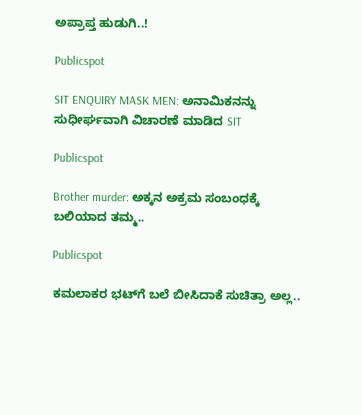ಅಪ್ರಾಪ್ತ ಹುಡುಗಿ..!

Publicspot

SIT ENQUIRY MASK MEN: ಅನಾಮಿಕನನ್ನು ಸುಧೀರ್ಘವಾಗಿ ವಿಚಾರಣೆ ಮಾಡಿದ SIT

Publicspot

Brother murder: ಅಕ್ಕನ ಅಕ್ರಮ ಸಂಬಂಧಕ್ಕೆ ಬಲಿಯಾದ ತಮ್ಮ..

Publicspot

ಕಮಲಾಕರ ಭಟ್‌ಗೆ ಬಲೆ ಬೀಸಿದಾಕೆ ಸುಚಿತ್ರಾ ಅಲ್ಲ..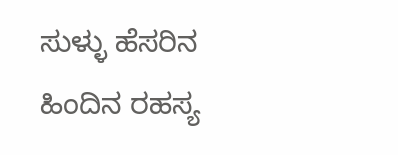ಸುಳ್ಳು ಹೆಸರಿನ ಹಿಂದಿನ ರಹಸ್ಯ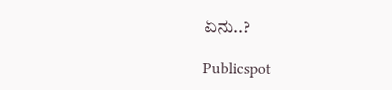ಏನು..?

Publicspot